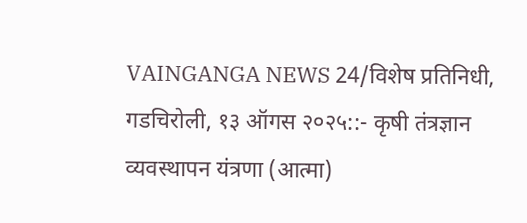VAINGANGA NEWS 24/विशेष प्रतिनिधी,
गडचिरोली, १३ ऑगस २०२५::- कृषी तंत्रज्ञान व्यवस्थापन यंत्रणा (आत्मा)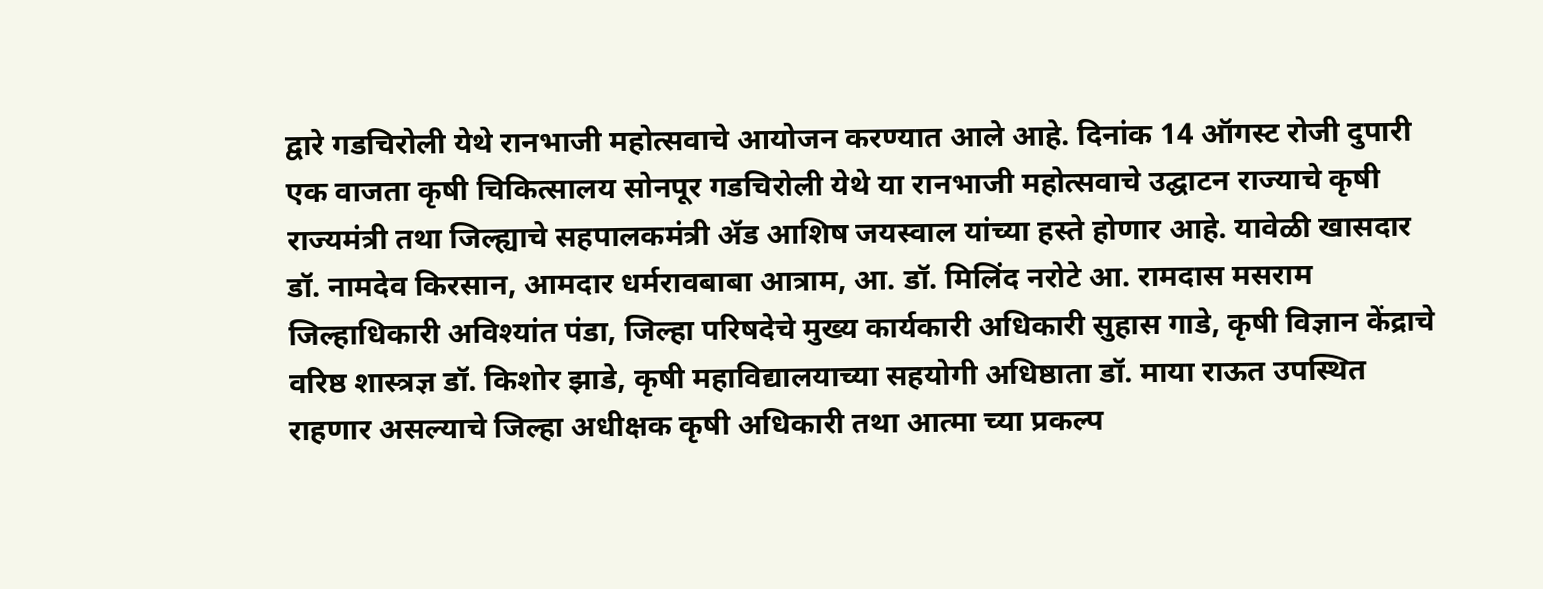द्वारे गडचिरोली येथे रानभाजी महोत्सवाचे आयोजन करण्यात आले आहे. दिनांक 14 ऑगस्ट रोजी दुपारी एक वाजता कृषी चिकित्सालय सोनपूर गडचिरोली येथे या रानभाजी महोत्सवाचे उद्घाटन राज्याचे कृषी राज्यमंत्री तथा जिल्ह्याचे सहपालकमंत्री ॲड आशिष जयस्वाल यांच्या हस्ते होणार आहे. यावेळी खासदार डॉ. नामदेव किरसान, आमदार धर्मरावबाबा आत्राम, आ. डॉ. मिलिंद नरोटे आ. रामदास मसराम जिल्हाधिकारी अविश्यांत पंडा, जिल्हा परिषदेचे मुख्य कार्यकारी अधिकारी सुहास गाडे, कृषी विज्ञान केंद्राचे वरिष्ठ शास्त्रज्ञ डॉ. किशोर झाडे, कृषी महाविद्यालयाच्या सहयोगी अधिष्ठाता डॉ. माया राऊत उपस्थित राहणार असल्याचे जिल्हा अधीक्षक कृषी अधिकारी तथा आत्मा च्या प्रकल्प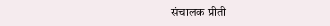संचालक प्रीती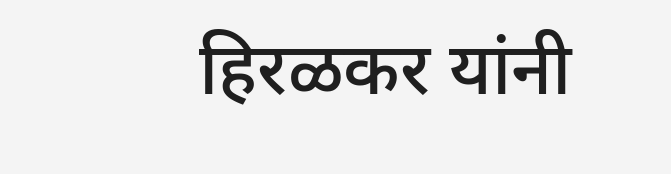हिरळकर यांनी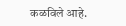कळविले आहे.